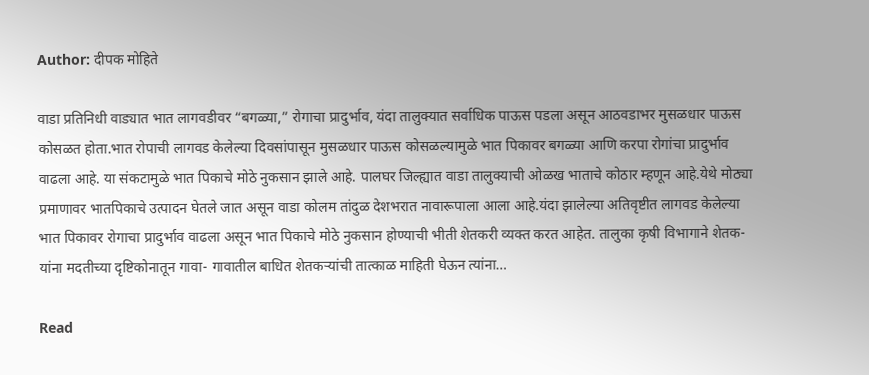Author: दीपक मोहिते

वाडा प्रतिनिधी वाड्यात भात लागवडीवर “बगळ्या,” रोगाचा प्रादुर्भाव, यंदा तालुक्यात सर्वाधिक पाऊस पडला असून आठवडाभर मुसळधार पाऊस कोसळत होता.भात रोपाची लागवड केलेल्या दिवसांपासून मुसळधार पाऊस कोसळल्यामुळे भात पिकावर बगळ्या आणि करपा रोगांचा प्रादुर्भाव वाढला आहे. या संकटामुळे भात पिकाचे मोठे नुकसान झाले आहे. पालघर जिल्ह्यात वाडा तालुक्याची ओळख भाताचे कोठार म्हणून आहे.येथे मोठ्या प्रमाणावर भातपिकाचे उत्पादन घेतले जात असून वाडा कोलम तांदुळ देशभरात नावारूपाला आला आहे.यंदा झालेल्या अतिवृष्टीत लागवड केलेल्या भात पिकावर रोगाचा प्रादुर्भाव वाढला असून भात पिकाचे मोठे नुकसान होण्याची भीती शेतकरी व्यक्त करत आहेत. तालुका कृषी विभागाने शेतक-यांना मदतीच्या दृष्टिकोनातून गावा- गावातील बाधित शेतकऱ्यांची तात्काळ माहिती घेऊन त्यांना…

Read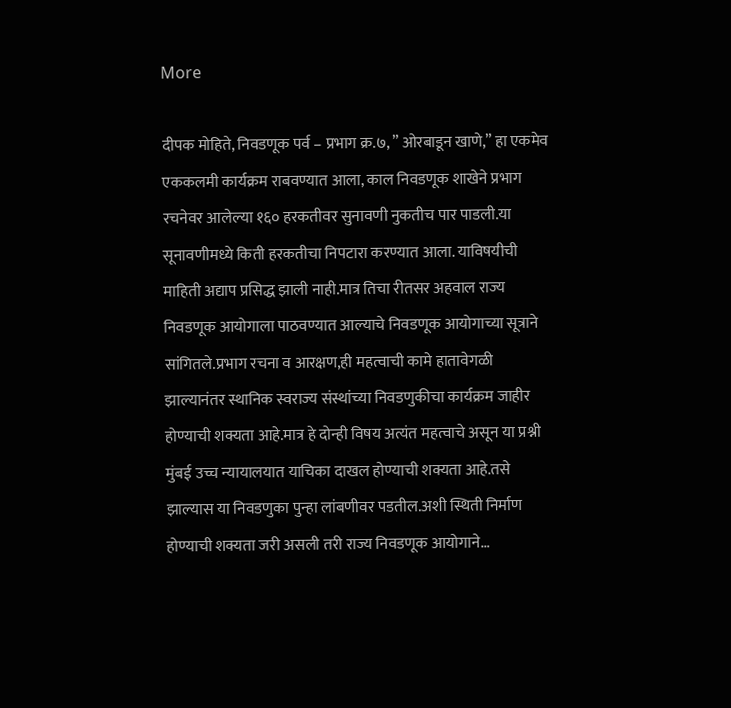More

दीपक मोहिते, निवडणूक पर्व – प्रभाग क्र.७, ” ओरबाडून खाणे,” हा एकमेव एककलमी कार्यक्रम राबवण्यात आला, काल निवडणूक शाखेने प्रभाग रचनेवर आलेल्या १६० हरकतीवर सुनावणी नुकतीच पार पाडली.या सूनावणीमध्ये किती हरकतीचा निपटारा करण्यात आला. याविषयीची माहिती अद्याप प्रसिद्ध झाली नाही.मात्र तिचा रीतसर अहवाल राज्य निवडणूक आयोगाला पाठवण्यात आल्याचे निवडणूक आयोगाच्या सूत्राने सांगितले.प्रभाग रचना व आरक्षण,ही महत्वाची कामे हातावेगळी झाल्यानंतर स्थानिक स्वराज्य संस्थांच्या निवडणुकीचा कार्यक्रम जाहीर होण्याची शक्यता आहे.मात्र हे दोन्ही विषय अत्यंत महत्वाचे असून या प्रश्नी मुंबई उच्च न्यायालयात याचिका दाखल होण्याची शक्यता आहे.तसे झाल्यास या निवडणुका पुन्हा लांबणीवर पडतील.अशी स्थिती निर्माण होण्याची शक्यता जरी असली तरी राज्य निवडणूक आयोगाने…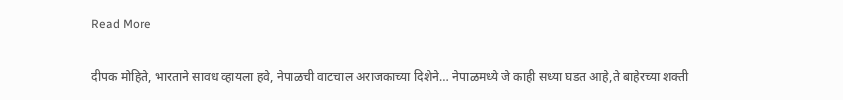Read More

दीपक मोहिते, भारताने सावध व्हायला हवे, नेपाळची वाटचाल अराजकाच्या दिशेने… नेपाळमध्ये जे काही सध्या घडत आहे,ते बाहेरच्या शक्ती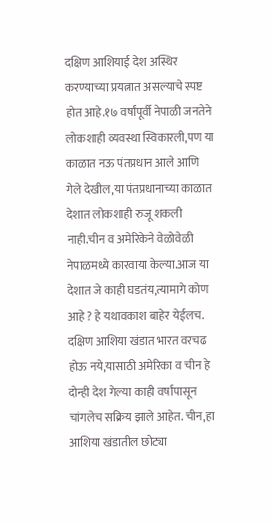दक्षिण आशियाई देश अस्थिर करण्याच्या प्रयत्नात असल्याचे स्पष्ट होत आहे.१७ वर्षांपूर्वी नेपाळी जनतेने लोकशाही व्यवस्था स्विकारली,पण या काळात नऊ पंतप्रधान आले आणि गेले देखील,या पंतप्रधानाच्या काळात देशात लोकशाही रुजू शकली नाही.चीन व अमेरिकेने वेळोवेळी नेपाळमध्ये कारवाया केल्या.आज या देशात जे काही घडतंय,त्यामागे कोण आहे ? हे यथावकाश बाहेर येईलच. दक्षिण आशिया खंडात भारत वरचढ होऊ नये,यासाठी अमेरिका व चीन हे दोन्ही देश गेल्या काही वर्षांपासून चांगलेच सक्रिय झाले आहेत. चीन,हा आशिया खंडातील छोट्या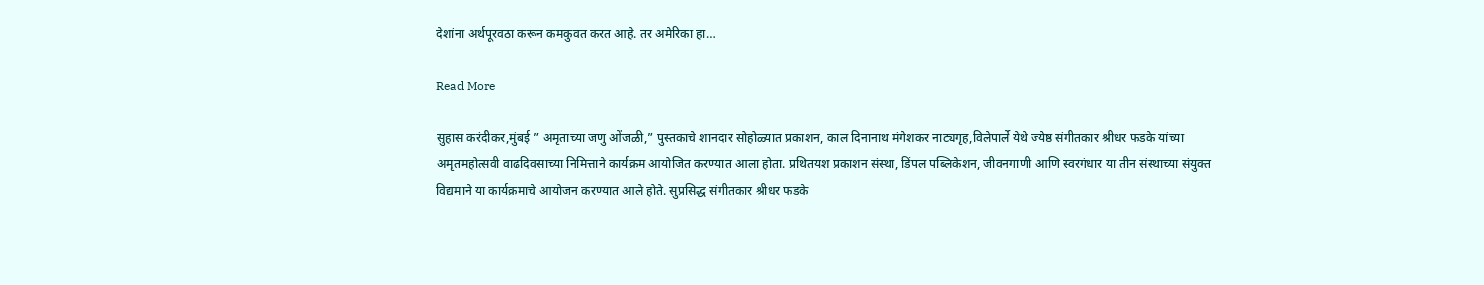देशांना अर्थपूरवठा करून कमकुवत करत आहे. तर अमेरिका हा…

Read More

सुहास करंदीकर,मुंबई ” अमृताच्या जणु ओंजळी,” पुस्तकाचे शानदार सोहोळ्यात प्रकाशन, काल दिनानाथ मंगेशकर नाट्यगृह,विलेपार्ले येथे ज्येष्ठ संगीतकार श्रीधर फडके यांच्या अमृतमहोत्सवी वाढदिवसाच्या निमित्ताने कार्यक्रम आयोजित करण्यात आला होता. प्रथितयश प्रकाशन संस्था, डिंपल पब्लिकेशन, जीवनगाणी आणि स्वरगंधार या तीन संस्थाच्या संयुक्त विद्यमाने या कार्यक्रमाचे आयोजन करण्यात आले होते. सुप्रसिद्ध संगीतकार श्रीधर फडके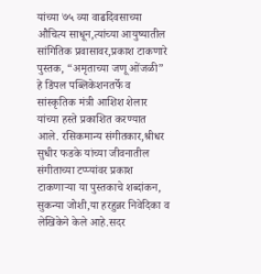यांच्या ७५ व्या वाढदिवसाच्या औचित्य साधून,त्यांच्या आयुष्यातील सांगितिक प्रवासावर,प्रकाश टाकणारे पुस्तक, “अमृताच्या जणू ओंजळी” हे डिंपल पब्लिकेशनतर्फे व सांस्कृतिक मंत्री आशिश शेलार यांच्या हस्ते प्रकाशित करण्यात आले. रसिकमान्य संगीतकार,श्रीधर सुधीर फडके यांच्या जीवनातील संगीताच्या टप्प्यांवर प्रकाश टाकणाऱ्या या पुस्तकाचे शब्दांकन, सुकन्या जोशी,या हरहुन्नर निवेदिका व लेखिकेने केले आहे.सदर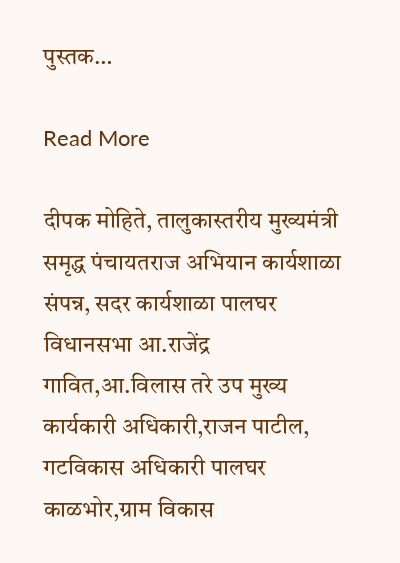पुस्तक…

Read More

दीपक मोहिते, तालुकास्तरीय मुख्यमंत्री समृद्ध पंचायतराज अभियान कार्यशाळा संपन्न, सदर कार्यशाळा पालघर विधानसभा आ.राजेंद्र गावित,आ.विलास तरे उप मुख्य कार्यकारी अधिकारी,राजन पाटील, गटविकास अधिकारी पालघर काळभोर,ग्राम विकास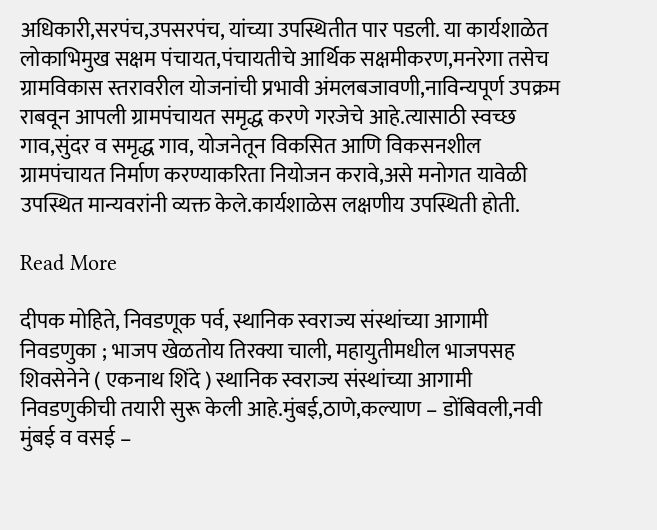अधिकारी,सरपंच,उपसरपंच, यांच्या उपस्थितीत पार पडली. या कार्यशाळेत लोकाभिमुख सक्षम पंचायत,पंचायतीचे आर्थिक सक्षमीकरण,मनरेगा तसेच ग्रामविकास स्तरावरील योजनांची प्रभावी अंमलबजावणी,नाविन्यपूर्ण उपक्रम राबवून आपली ग्रामपंचायत समृद्ध करणे गरजेचे आहे.त्यासाठी स्वच्छ गाव,सुंदर व समृद्ध गाव, योजनेतून विकसित आणि विकसनशील ग्रामपंचायत निर्माण करण्याकरिता नियोजन करावे,असे मनोगत यावेळी उपस्थित मान्यवरांनी व्यक्त केले.कार्यशाळेस लक्षणीय उपस्थिती होती.

Read More

दीपक मोहिते, निवडणूक पर्व, स्थानिक स्वराज्य संस्थांच्या आगामी निवडणुका ; भाजप खेळतोय तिरक्या चाली, महायुतीमधील भाजपसह शिवसेनेने ( एकनाथ शिंदे ) स्थानिक स्वराज्य संस्थांच्या आगामी निवडणुकीची तयारी सुरू केली आहे.मुंबई,ठाणे,कल्याण – डोंबिवली,नवी मुंबई व वसई –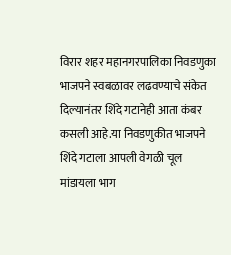विरार शहर महानगरपालिका निवडणुका भाजपने स्वबळावर लढवण्याचे संकेत दिल्यानंतर शिंदे गटानेही आता कंबर कसली आहे.या निवडणुकीत भाजपने शिंदे गटाला आपली वेगळी चूल मांडायला भाग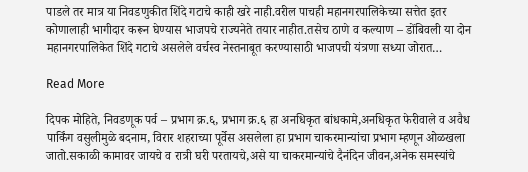पाडले तर मात्र या निवडणुकीत शिंदे गटाचे काही खरे नाही.वरील पाचही महानगरपालिकेच्या सत्तेत इतर कोणालाही भागीदार करून घेण्यास भाजपचे राज्यनेते तयार नाहीत.तसेच ठाणे व कल्याण – डोंबिवली या दोन महानगरपालिकेत शिंदे गटाचे असलेले वर्चस्व नेस्तनाबूत करण्यासाठी भाजपची यंत्रणा सध्या जोरात…

Read More

दिपक मोहिते, निवडणूक पर्व – प्रभाग क्र.६, प्रभाग क्र.६ हा अनधिकृत बांधकामे,अनधिकृत फेरीवाले व अवैध पार्किंग वसुलीमुळे बदनाम, विरार शहराच्या पूर्वेस असलेला हा प्रभाग चाकरमान्यांचा प्रभाग म्हणून ओळखला जातो.सकाळी कामावर जायचे व रात्री घरी परतायचे,असे या चाकरमान्यांचे दैनंदिन जीवन,अनेक समस्यांचे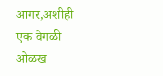आगर,अशीही एक वेगळी ओळख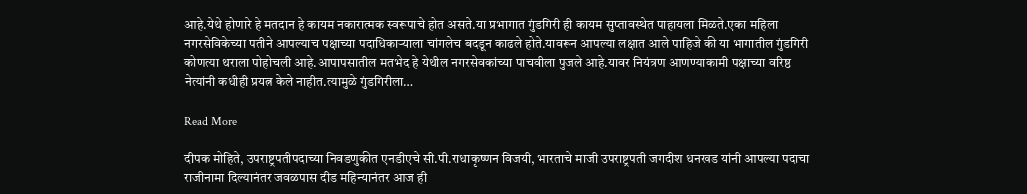आहे.येथे होणारे हे मतदान हे कायम नकारात्मक स्वरूपाचे होत असते.या प्रभागात गुंडगिरी ही कायम सुप्तावस्थेत पाहायला मिळते.एका महिला नगरसेविकेच्या पतीने आपल्याच पक्षाच्या पदाधिकाऱ्याला चांगलेच बदडून काढले होते.यावरून आपल्या लक्षात आले पाहिजे की या भागातील गुंडगिरी कोणत्या थराला पोहोचली आहे.आपापसातील मतभेद हे येथील नगरसेवकांच्या पाचवीला पुजले आहे.यावर नियंत्रण आणण्याकामी पक्षाच्या वरिष्ठ नेत्यांनी कधीही प्रयत्न केले नाहीत.त्यामुळे गुंडगिरीला…

Read More

दीपक मोहिते, उपराष्ट्रपतीपदाच्या निवडणुकीत एनडीएचे सी.पी.राधाकृष्णन विजयी, भारताचे माजी उपराष्ट्रपती जगदीश धनखड यांनी आपल्या पदाचा राजीनामा दिल्यानंतर जवळपास दीड महिन्यानंतर आज ही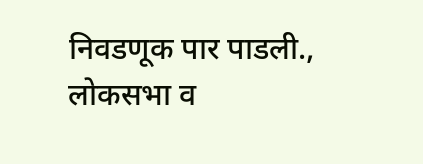निवडणूक पार पाडली., लोकसभा व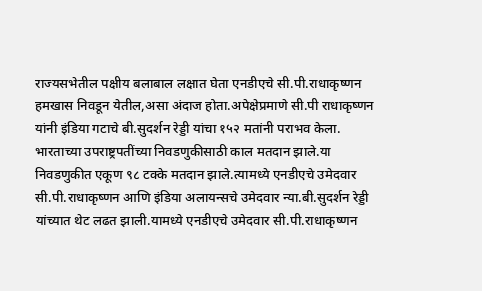राज्यसभेतील पक्षीय बलाबाल लक्षात घेता एनडीएचे सी.पी.राधाकृष्णन हमखास निवडून येतील,असा अंदाज होता.अपेक्षेप्रमाणे सी.पी राधाकृष्णन यांनी इंडिया गटाचे बी.सुदर्शन रेड्डी यांचा १५२ मतांनी पराभव केला. भारताच्या उपराष्ट्रपतींच्या निवडणुकीसाठी काल मतदान झाले.या निवडणुकीत एकूण ९८ टक्के मतदान झाले.त्यामध्ये एनडीएचे उमेदवार सी.पी.राधाकृष्णन आणि इंडिया अलायन्सचे उमेदवार न्या.बी.सुदर्शन रेड्डी यांच्यात थेट लढत झाली.यामध्ये एनडीएचे उमेदवार सी.पी.राधाकृष्णन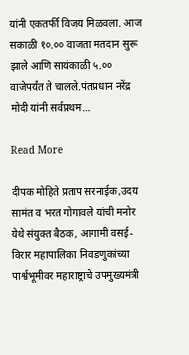यांनी एकतर्फी विजय मिळवला. आज सकाळी १०.०० वाजता मतदान सुरू झाले आणि सायंकाळी ५.०० वाजेपर्यंत ते चालले.पंतप्रधान नरेंद्र मोदी यांनी सर्वप्रथम…

Read More

दीपक मोहिते प्रताप सरनाईक,उदय सामंत व भरत गोगावले यांची मनोर येथे संयुक्त बैठक, आगामी वसई-विरार महापालिका निवडणुकांच्या पार्श्वभूमीवर महाराष्ट्राचे उपमुख्यमंत्री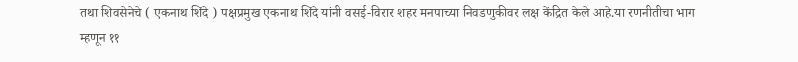तथा शिवसेनेचे ( एकनाथ शिंदे ) पक्षप्रमुख एकनाथ शिंदे यांनी वसई-विरार शहर मनपाच्या निवडणुकीवर लक्ष केंद्रित केले आहे.या रणनीतीचा भाग म्हणून ११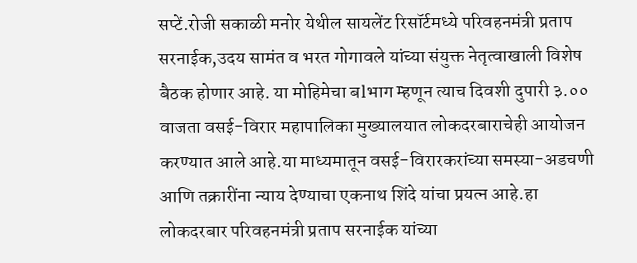सप्टें.रोजी सकाळी मनोर येथील सायलेंट रिसॉर्टमध्ये परिवहनमंत्री प्रताप सरनाईक,उदय सामंत व भरत गोगावले यांच्या संयुक्त नेतृत्वाखाली विशेष बैठक होणार आहे. या मोहिमेचा बlभाग म्हणून त्याच दिवशी दुपारी ३.०० वाजता वसई-विरार महापालिका मुख्यालयात लोकदरबाराचेही आयोजन करण्यात आले आहे.या माध्यमातून वसई-विरारकरांच्या समस्या-अडचणी आणि तक्रारींना न्याय देण्याचा एकनाथ शिंदे यांचा प्रयत्न आहे.हा लोकदरबार परिवहनमंत्री प्रताप सरनाईक यांच्या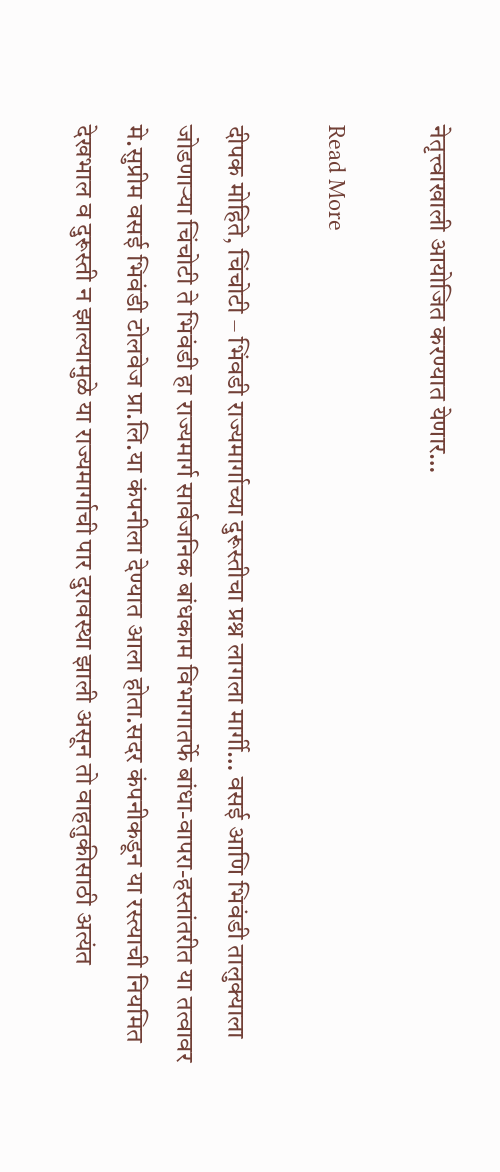नेतृत्त्वाखाली आयोजित करण्यात येणार…

Read More

दीपक मोहिते, चिंचोटी – भिंवडी राज्यमार्गाच्या दुरूस्तीचा प्रश्न लागला मार्गी… वसई आणि भिवंडी तालुक्याला जोडणाऱ्या चिंचोटी ते भिवंडी हा राज्यमार्ग सार्वजनिक बांधकाम विभागातर्फे बांधा-वापरा-हस्तांतरीत या तत्वावर मे.सुप्रीम वसई भिवंडी टोलवेज प्रा.लि.या कंपनीला देण्यात आला होता.सदर कंपनीकडून या रस्त्याची नियमित देखभाल व दुरूस्ती न झाल्यामुळे या राज्यमार्गाची पार दुरावस्था झाली असून तो वाहतुकीसाठी अत्यंत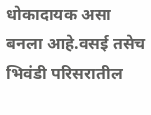धोकादायक असा बनला आहे.वसई तसेच भिवंडी परिसरातील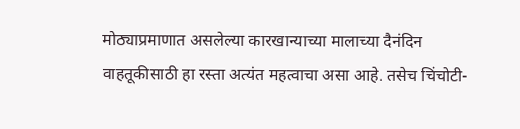मोठ्याप्रमाणात असलेल्या कारखान्याच्या मालाच्या दैनंदिन वाहतूकीसाठी हा रस्ता अत्यंत महत्वाचा असा आहे. तसेच चिंचोटी-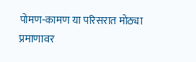पोमण-कामण या परिसरात मोठ्या प्रमाणावर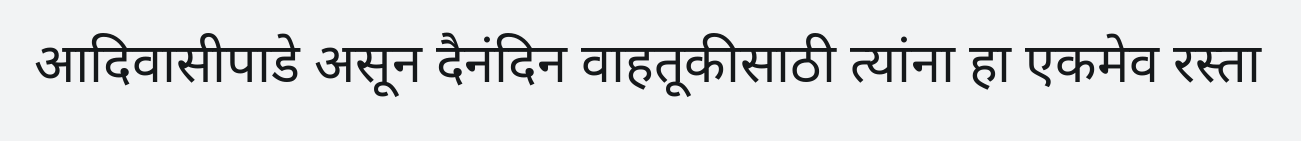आदिवासीपाडे असून दैनंदिन वाहतूकीसाठी त्यांना हा एकमेव रस्ता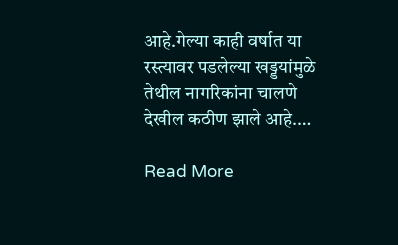आहे.गेल्या काही वर्षात या रस्त्यावर पडलेल्या खड्डयांमुळे तेथील नागरिकांना चालणे देखील कठीण झाले आहे.…

Read More